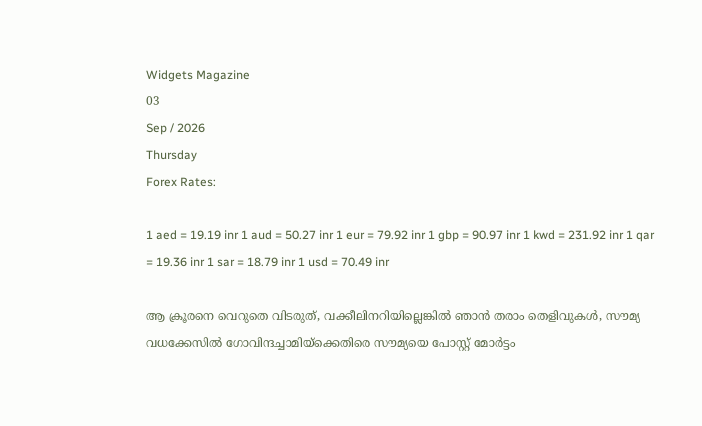Widgets Magazine
03
Sep / 2026
Thursday
Forex Rates:

1 aed = 19.19 inr 1 aud = 50.27 inr 1 eur = 79.92 inr 1 gbp = 90.97 inr 1 kwd = 231.92 inr 1 qar = 19.36 inr 1 sar = 18.79 inr 1 usd = 70.49 inr

ആ ക്രൂരനെ വെറുതെ വിടരുത്, വക്കീലിനറിയില്ലെങ്കില്‍ ഞാന്‍ തരാം തെളിവുകള്‍, സൗമ്യ വധക്കേസില്‍ ഗോവിന്ദച്ചാമിയ്‌ക്കെതിരെ സൗമ്യയെ പോസ്റ്റ് മോര്‍ട്ടം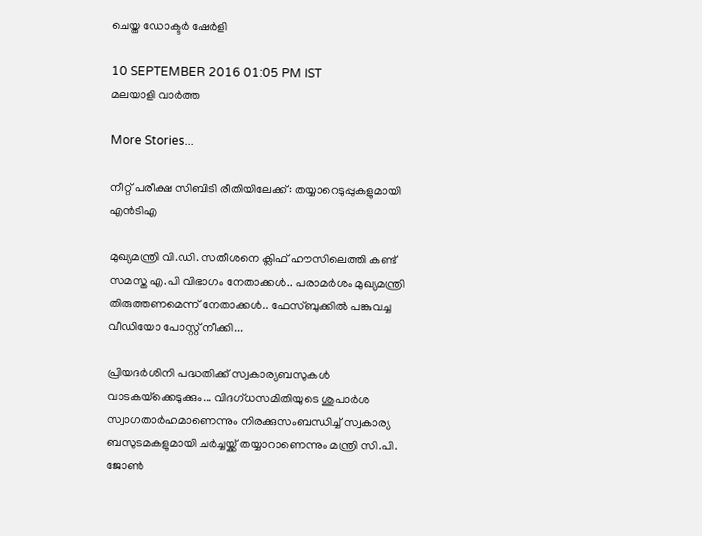ചെയ്ത ഡോക്ടര്‍ ഷേര്‍ളി

10 SEPTEMBER 2016 01:05 PM IST
മലയാളി വാര്‍ത്ത

More Stories...

നീറ്റ് പരീക്ഷ സിബിടി രീതിയിലേക്ക്: തയ്യാറെടുപ്പുകളുമായി എൻടിഎ

മുഖ്യമന്ത്രി വി.ഡി. സതീശനെ ക്ലിഫ് ഹൗസിലെത്തി കണ്ട് സമസ്ത എ.പി വിഭാഗം നേതാക്കൾ.. പരാമർശം മുഖ്യമന്ത്രി തിരുത്തണമെന്ന് നേതാക്കൾ.. ഫേസ്ബുക്കിൽ പങ്കുവച്ച വീഡിയോ പോസ്റ്റ് നീക്കി...

പ്രിയദർശിനി പദ്ധതിക്ക് സ്വകാര്യബസുകൾ വാടകയ്‌ക്കെടുക്കും... വിദഗ്ധസമിതിയുടെ ശുപാർശ സ്വാഗതാർഹമാണെന്നും നിരക്കുസംബന്ധിച്ച് സ്വകാര്യ ബസുടമകളുമായി ചർച്ചയ്ക്ക് തയ്യാറാണെന്നും മന്ത്രി സി.പി. ജോൺ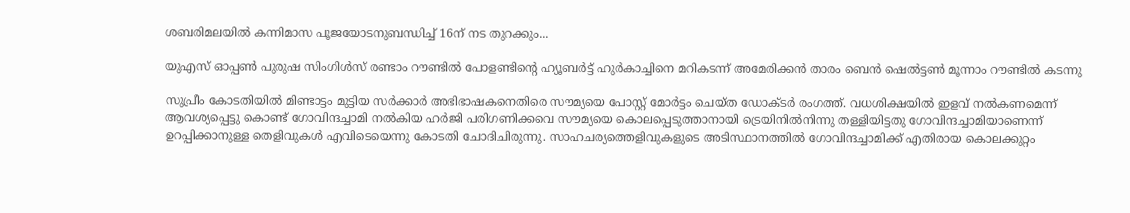ശബരിമലയില്‍ കന്നിമാസ പൂജയോടനുബന്ധിച്ച് 16ന് നട തുറക്കും...

യുഎസ് ഓപ്പൺ പുരുഷ സിംഗിൾസ് രണ്ടാം റൗണ്ടിൽ പോളണ്ടിന്റെ ഹ്യൂബർട്ട് ഹുർകാച്ചിനെ മറികടന്ന് അമേരിക്കൻ താരം ബെൻ ഷെൽട്ടൺ മൂന്നാം റൗണ്ടിൽ കടന്നു

സുപ്രീം കോടതിയില്‍ മിണ്ടാട്ടം മുട്ടിയ സര്‍ക്കാര്‍ അഭിഭാഷകനെതിരെ സൗമ്യയെ പോസ്റ്റ് മോര്‍ട്ടം ചെയ്ത ഡോക്ടര്‍ രംഗത്ത്. വധശിക്ഷയില്‍ ഇളവ് നല്‍കണമെന്ന് ആവശ്യപ്പെട്ടു കൊണ്ട് ഗോവിന്ദച്ചാമി നല്‍കിയ ഹര്‍ജി പരിഗണിക്കവെ സൗമ്യയെ കൊലപ്പെടുത്താനായി ട്രെയിനില്‍നിന്നു തള്ളിയിട്ടതു ഗോവിന്ദച്ചാമിയാണെന്ന് ഉറപ്പിക്കാനുള്ള തെളിവുകള്‍ എവിടെയെന്നു കോടതി ചോദിചിരുന്നു. സാഹചര്യത്തെളിവുകളുടെ അടിസ്ഥാനത്തില്‍ ഗോവിന്ദച്ചാമിക്ക് എതിരായ കൊലക്കുറ്റം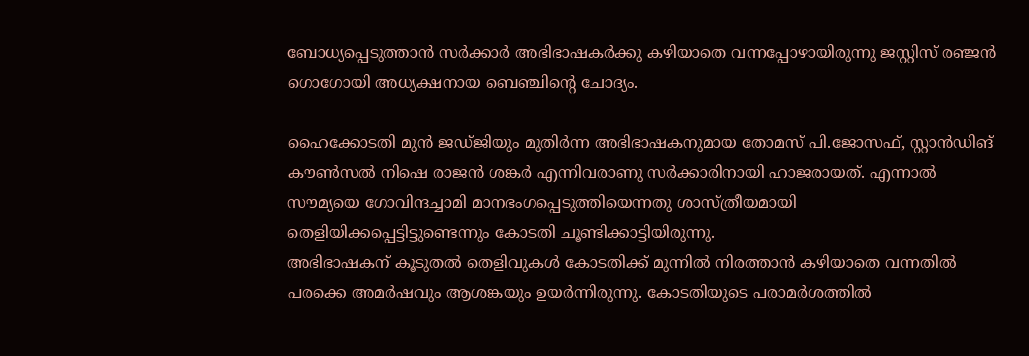ബോധ്യപ്പെടുത്താന്‍ സര്‍ക്കാര്‍ അഭിഭാഷകര്‍ക്കു കഴിയാതെ വന്നപ്പോഴായിരുന്നു ജസ്റ്റിസ് രഞ്ജന്‍ ഗൊഗോയി അധ്യക്ഷനായ ബെഞ്ചിന്റെ ചോദ്യം.

ഹൈക്കോടതി മുന്‍ ജഡ്ജിയും മുതിര്‍ന്ന അഭിഭാഷകനുമായ തോമസ് പി.ജോസഫ്, സ്റ്റാന്‍ഡിങ് കൗണ്‍സല്‍ നിഷെ രാജന്‍ ശങ്കര്‍ എന്നിവരാണു സര്‍ക്കാരിനായി ഹാജരായത്. എന്നാല്‍ സൗമ്യയെ ഗോവിന്ദച്ചാമി മാനഭംഗപ്പെടുത്തിയെന്നതു ശാസ്ത്രീയമായി തെളിയിക്കപ്പെട്ടിട്ടുണ്ടെന്നും കോടതി ചൂണ്ടിക്കാട്ടിയിരുന്നു.
അഭിഭാഷകന് കൂടുതല്‍ തെളിവുകള്‍ കോടതിക്ക് മുന്നില്‍ നിരത്താന്‍ കഴിയാതെ വന്നതില്‍ പരക്കെ അമര്‍ഷവും ആശങ്കയും ഉയര്‍ന്നിരുന്നു. കോടതിയുടെ പരാമര്‍ശത്തില്‍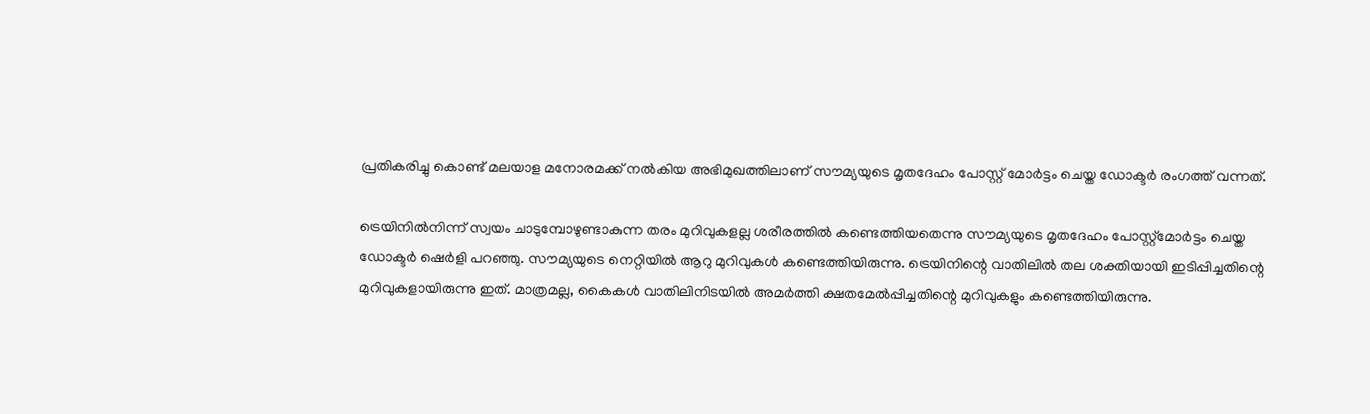പ്രതികരിച്ചു കൊണ്ട് മലയാള മനോരമക്ക് നല്‍കിയ അഭിമുഖത്തിലാണ് സൗമ്യയുടെ മൃതദേഹം പോസ്റ്റ് മോര്‍ട്ടം ചെയ്ത ഡോക്ടര്‍ രംഗത്ത് വന്നത്.

ട്രെയിനില്‍നിന്ന് സ്വയം ചാടുമ്പോഴുണ്ടാകുന്ന തരം മുറിവുകളല്ല ശരീരത്തില്‍ കണ്ടെത്തിയതെന്നു സൗമ്യയുടെ മൃതദേഹം പോസ്റ്റ്‌മോര്‍ട്ടം ചെയ്ത ഡോക്ടര്‍ ഷെര്‍ളി പറഞ്ഞു. സൗമ്യയുടെ നെറ്റിയില്‍ ആറു മുറിവുകള്‍ കണ്ടെത്തിയിരുന്നു. ട്രെയിനിന്റെ വാതിലില്‍ തല ശക്തിയായി ഇടിപ്പിച്ചതിന്റെ മുറിവുകളായിരുന്നു ഇത്. മാത്രമല്ല, കൈകള്‍ വാതിലിനിടയില്‍ അമര്‍ത്തി ക്ഷതമേല്‍പ്പിച്ചതിന്റെ മുറിവുകളും കണ്ടെത്തിയിരുന്നു.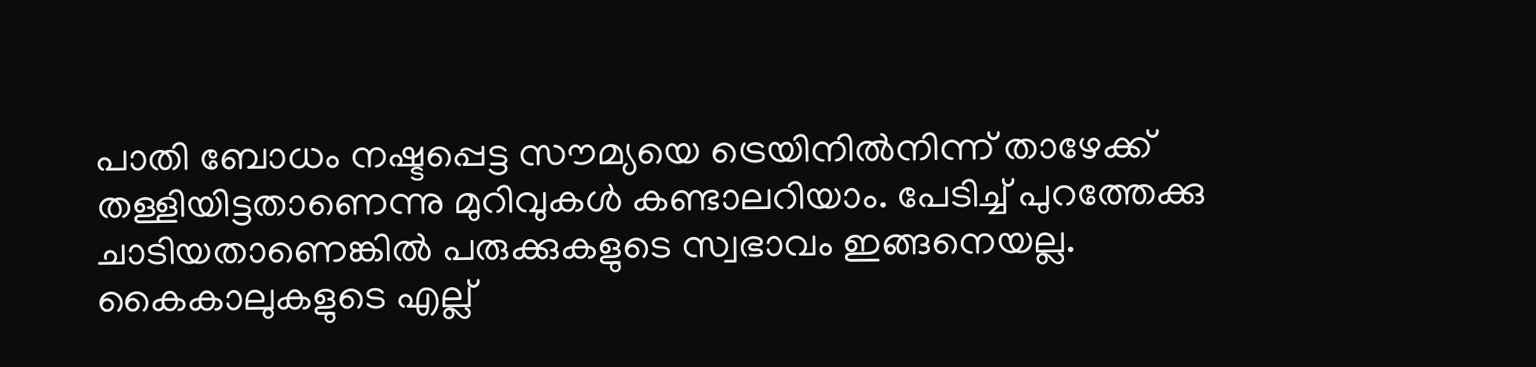പാതി ബോധം നഷ്ടപ്പെട്ട സൗമ്യയെ ട്രെയിനില്‍നിന്ന് താഴേക്ക് തള്ളിയിട്ടതാണെന്നു മുറിവുകള്‍ കണ്ടാലറിയാം. പേടിച്ച് പുറത്തേക്കു ചാടിയതാണെങ്കില്‍ പരുക്കുകളുടെ സ്വഭാവം ഇങ്ങനെയല്ല. കൈകാലുകളുടെ എല്ല്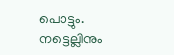പൊട്ടും. നട്ടെല്ലിനും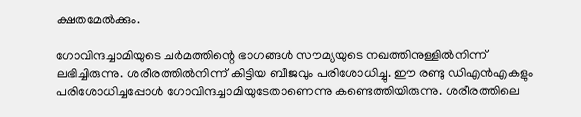ക്ഷതമേല്‍ക്കും.

ഗോവിന്ദച്ചാമിയുടെ ചര്‍മത്തിന്റെ ഭാഗങ്ങള്‍ സൗമ്യയുടെ നഖത്തിനുള്ളില്‍നിന്ന് ലഭിച്ചിരുന്നു. ശരീരത്തില്‍നിന്ന് കിട്ടിയ ബീജവും പരിശോധിച്ചു. ഈ രണ്ടു ഡിഎന്‍എകളും പരിശോധിച്ചപ്പോള്‍ ഗോവിന്ദച്ചാമിയുടേതാണെന്നു കണ്ടെത്തിയിരുന്നു. ശരീരത്തിലെ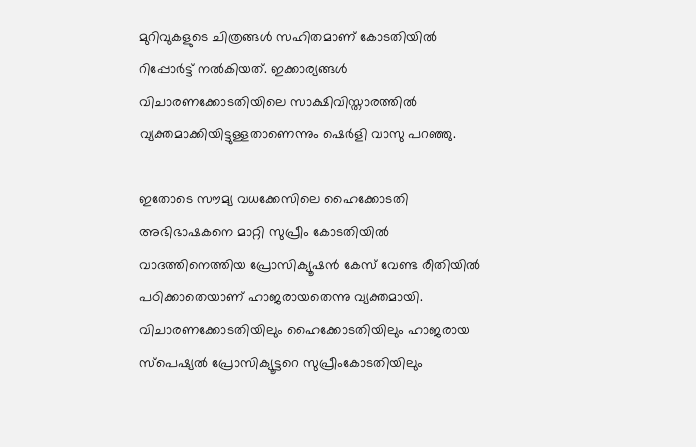മുറിവുകളുടെ ചിത്രങ്ങള്‍ സഹിതമാണ് കോടതിയില്‍ റിപ്പോര്‍ട്ട് നല്‍കിയത്. ഇക്കാര്യങ്ങള്‍ വിചാരണക്കോടതിയിലെ സാക്ഷിവിസ്താരത്തില്‍ വ്യക്തമാക്കിയിട്ടുള്ളതാണെന്നും ഷെര്‍ളി വാസു പറഞ്ഞു.

ഇതോടെ സൗമ്യ വധക്കേസിലെ ഹൈക്കോടതി അഭിഭാഷകനെ മാറ്റി സുപ്രീം കോടതിയില്‍ വാദത്തിനെത്തിയ പ്രോസിക്യൂഷന്‍ കേസ് വേണ്ട രീതിയില്‍ പഠിക്കാതെയാണ് ഹാജരായതെന്നു വ്യക്തമായി. വിചാരണക്കോടതിയിലും ഹൈക്കോടതിയിലും ഹാജരായ സ്‌പെഷ്യല്‍ പ്രോസിക്യൂട്ടറെ സുപ്രീംകോടതിയിലും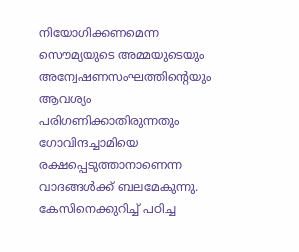നിയോഗിക്കണമെന്ന സൌമ്യയുടെ അമ്മയുടെയും അന്വേഷണസംഘത്തിന്റെയും ആവശ്യം പരിഗണിക്കാതിരുന്നതും ഗോവിന്ദച്ചാമിയെ രക്ഷപ്പെടുത്താനാണെന്ന വാദങ്ങള്‍ക്ക് ബലമേകുന്നു. കേസിനെക്കുറിച്ച് പഠിച്ച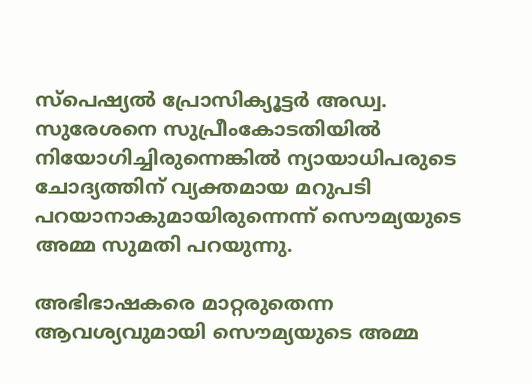സ്‌പെഷ്യല്‍ പ്രോസിക്യൂട്ടര്‍ അഡ്വ. സുരേശനെ സുപ്രീംകോടതിയില്‍ നിയോഗിച്ചിരുന്നെങ്കില്‍ ന്യായാധിപരുടെ ചോദ്യത്തിന് വ്യക്തമായ മറുപടി പറയാനാകുമായിരുന്നെന്ന് സൌമ്യയുടെ അമ്മ സുമതി പറയുന്നു.

അഭിഭാഷകരെ മാറ്റരുതെന്ന ആവശ്യവുമായി സൌമ്യയുടെ അമ്മ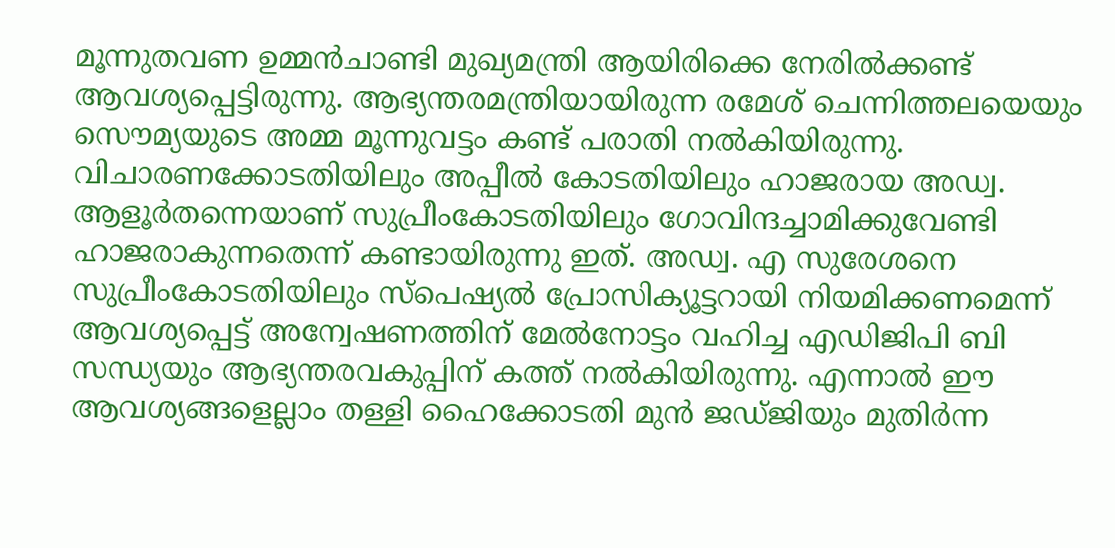മൂന്നുതവണ ഉമ്മന്‍ചാണ്ടി മുഖ്യമന്ത്രി ആയിരിക്കെ നേരില്‍ക്കണ്ട് ആവശ്യപ്പെട്ടിരുന്നു. ആഭ്യന്തരമന്ത്രിയായിരുന്ന രമേശ് ചെന്നിത്തലയെയും സൌമ്യയുടെ അമ്മ മൂന്നുവട്ടം കണ്ട് പരാതി നല്‍കിയിരുന്നു. വിചാരണക്കോടതിയിലും അപ്പീല്‍ കോടതിയിലും ഹാജരായ അഡ്വ. ആളൂര്‍തന്നെയാണ് സുപ്രീംകോടതിയിലും ഗോവിന്ദച്ചാമിക്കുവേണ്ടി ഹാജരാകുന്നതെന്ന് കണ്ടായിരുന്നു ഇത്. അഡ്വ. എ സുരേശനെ സുപ്രീംകോടതിയിലും സ്‌പെഷ്യല്‍ പ്രോസിക്യൂട്ടറായി നിയമിക്കണമെന്ന് ആവശ്യപ്പെട്ട് അന്വേഷണത്തിന് മേല്‍നോട്ടം വഹിച്ച എഡിജിപി ബി സന്ധ്യയും ആഭ്യന്തരവകുപ്പിന് കത്ത് നല്‍കിയിരുന്നു. എന്നാല്‍ ഈ ആവശ്യങ്ങളെല്ലാം തള്ളി ഹൈക്കോടതി മുന്‍ ജഡ്ജിയും മുതിര്‍ന്ന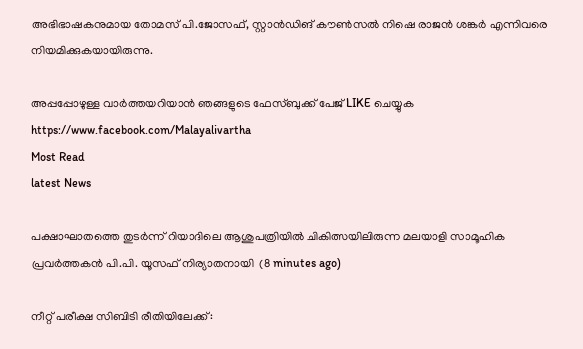അഭിഭാഷകനുമായ തോമസ് പി.ജോസഫ്, സ്റ്റാന്‍ഡിങ് കൗണ്‍സല്‍ നിഷെ രാജന്‍ ശങ്കര്‍ എന്നിവരെ നിയമിക്കുകയായിരുന്നു.

അപ്പപ്പോഴുള്ള വാര്‍ത്തയറിയാന്‍ ഞങ്ങളുടെ ഫേസ്‌ബുക്ക്‌ പേജ് LIKE ചെയ്യുക
https://www.facebook.com/Malayalivartha
Most Read
latest News

പക്ഷാഘാതത്തെ തുടർന്ന് റിയാദിലെ ആശുപത്രിയിൽ ചികിത്സയിലിരുന്ന മലയാളി സാമൂഹിക പ്രവർത്തകൻ പി.പി. യൂസഫ് നിര്യാതനായി  (8 minutes ago)

നീറ്റ് പരീക്ഷ സിബിടി രീതിയിലേക്ക്: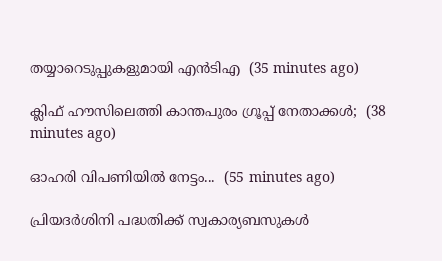തയ്യാറെടുപ്പുകളുമായി എൻടിഎ  (35 minutes ago)

ക്ലിഫ് ഹൗസിലെത്തി കാന്തപുരം ഗ്രൂപ്പ് നേതാക്കൾ;  (38 minutes ago)

ഓഹരി വിപണിയിൽ നേട്ടം...  (55 minutes ago)

പ്രിയദർശിനി പദ്ധതിക്ക് സ്വകാര്യബസുകൾ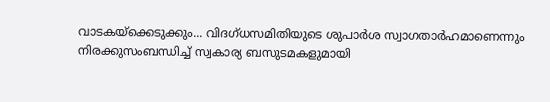വാടകയ്‌ക്കെടുക്കും... വിദഗ്ധസമിതിയുടെ ശുപാർശ സ്വാഗതാർഹമാണെന്നും നിരക്കുസംബന്ധിച്ച് സ്വകാര്യ ബസുടമകളുമായി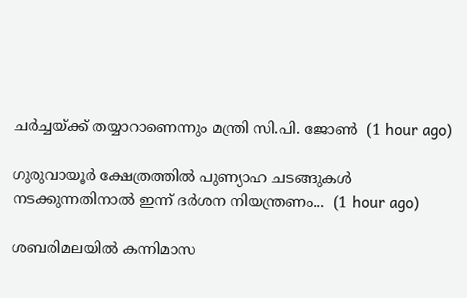ചർച്ചയ്ക്ക് തയ്യാറാണെന്നും മന്ത്രി സി.പി. ജോൺ  (1 hour ago)

ഗുരുവായൂർ ക്ഷേത്രത്തിൽ പുണ്യാഹ ചടങ്ങുകൾ നടക്കുന്നതിനാൽ ഇന്ന് ദർശന നിയന്ത്രണം...  (1 hour ago)

ശബരിമലയില്‍ കന്നിമാസ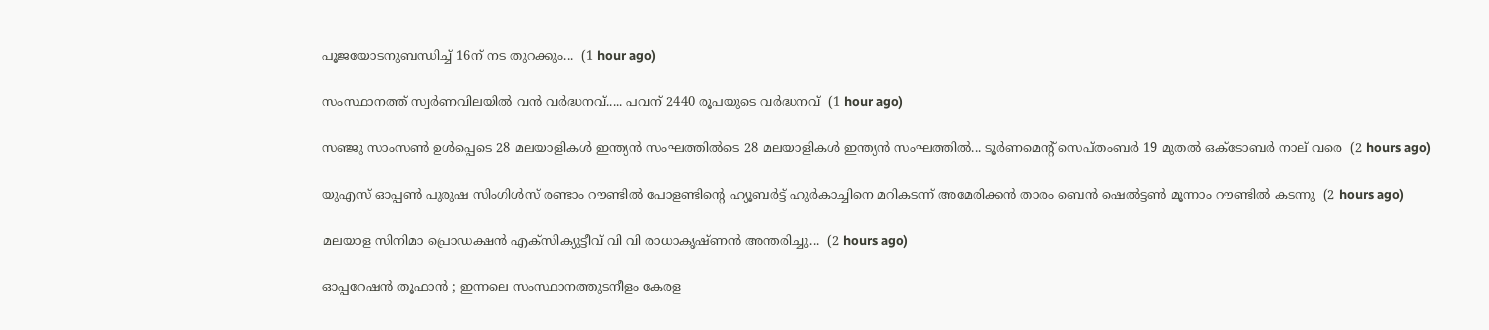പൂജയോടനുബന്ധിച്ച് 16ന് നട തുറക്കും...  (1 hour ago)

സംസ്ഥാനത്ത് സ്വർണവിലയിൽ വൻ വർദ്ധനവ്..... പവന് 2440 രൂപയുടെ വർദ്ധനവ്  (1 hour ago)

സഞ്ജു സാംസൺ ഉൾപ്പെടെ 28 മലയാളികൾ ഇന്ത്യൻ സംഘത്തിൽടെ 28 മലയാളികൾ ഇന്ത്യൻ സംഘത്തിൽ... ടൂർണമെന്റ് സെപ്തംബർ 19 മുതൽ ഒക്ടോബർ നാല് വരെ  (2 hours ago)

യുഎസ് ഓപ്പൺ പുരുഷ സിംഗിൾസ് രണ്ടാം റൗണ്ടിൽ പോളണ്ടിന്റെ ഹ്യൂബർട്ട് ഹുർകാച്ചിനെ മറികടന്ന് അമേരിക്കൻ താരം ബെൻ ഷെൽട്ടൺ മൂന്നാം റൗണ്ടിൽ കടന്നു  (2 hours ago)

മലയാള സിനിമാ പ്രൊഡക്ഷൻ എക്സിക്യുട്ടീവ് വി വി രാധാകൃഷ്ണൻ അന്തരിച്ചു...  (2 hours ago)

ഓപ്പറേഷന്‍ തൂഫാൻ ; ഇന്നലെ സംസ്ഥാനത്തുടനീളം കേരള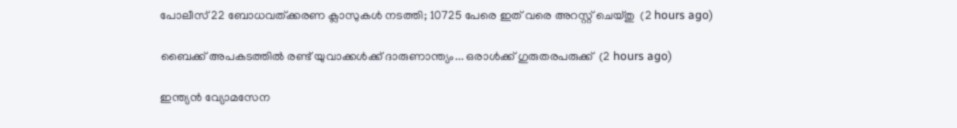പോലീസ് 22 ബോധവത്ക്കരണ ക്ലാസുകള്‍ നടത്തി; 10725 പേരെ ഇത് വരെ അറസ്റ്റ് ചെയ്തു  (2 hours ago)

ബൈക്ക് അപകടത്തിൽ രണ്ട് യുവാക്കൾക്ക് ദാരുണാന്ത്യം... ഒരാൾക്ക് ഗുരുതരപരുക്ക്  (2 hours ago)

ഇന്ത്യൻ വ്യോമസേന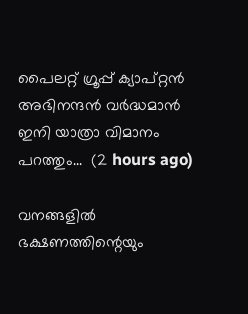പൈലറ്റ് ഗ്രൂപ്പ് ക്യാപ്റ്റൻ അഭിനന്ദൻ വർദ്ധമാൻ ഇനി യാത്രാ വിമാനം പറത്തും...  (2 hours ago)

വനങ്ങളിൽ ഭക്ഷണത്തിന്റെയും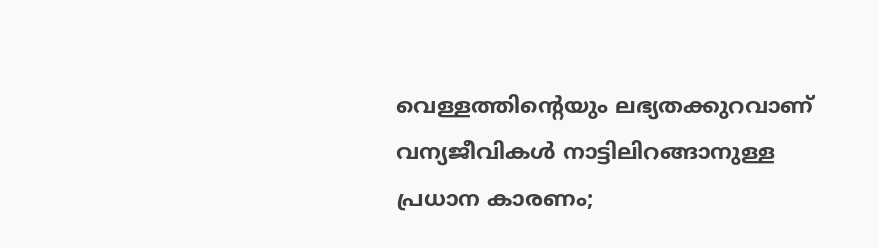വെള്ളത്തിന്റെയും ലഭ്യതക്കുറവാണ് വന്യജീവികൾ നാട്ടിലിറങ്ങാനുള്ള പ്രധാന കാരണം;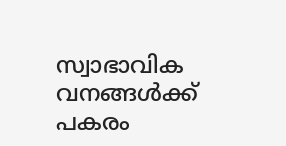സ്വാഭാവിക വനങ്ങൾക്ക് പകരം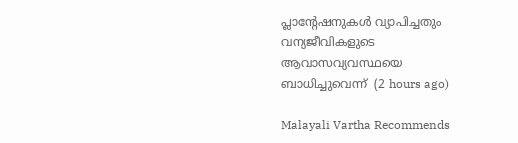പ്ലാന്റേഷനുകൾ വ്യാപിച്ചതും വന്യജീവികളുടെ ആവാസവ്യവസ്ഥയെ ബാധിച്ചുവെന്ന്  (2 hours ago)

Malayali Vartha Recommends